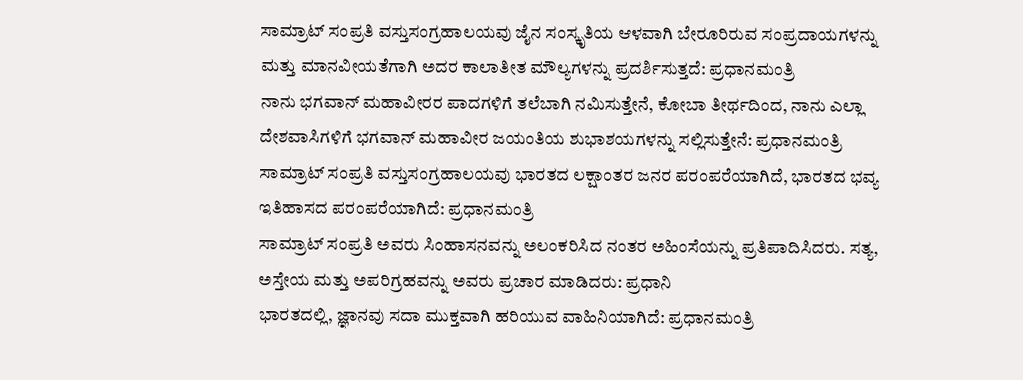ಸಾಮ್ರಾಟ್ ಸಂಪ್ರತಿ ವಸ್ತುಸಂಗ್ರಹಾಲಯವು ಜೈನ ಸಂಸ್ಕೃತಿಯ ಆಳವಾಗಿ ಬೇರೂರಿರುವ ಸಂಪ್ರದಾಯಗಳನ್ನು ಮತ್ತು ಮಾನವೀಯತೆಗಾಗಿ ಅದರ ಕಾಲಾತೀತ ಮೌಲ್ಯಗಳನ್ನು ಪ್ರದರ್ಶಿಸುತ್ತದೆ: ಪ್ರಧಾನಮಂತ್ರಿ
ನಾನು ಭಗವಾನ್ ಮಹಾವೀರರ ಪಾದಗಳಿಗೆ ತಲೆಬಾಗಿ ನಮಿಸುತ್ತೇನೆ, ಕೋಬಾ ತೀರ್ಥದಿಂದ, ನಾನು ಎಲ್ಲಾ ದೇಶವಾಸಿಗಳಿಗೆ ಭಗವಾನ್ ಮಹಾವೀರ ಜಯಂತಿಯ ಶುಭಾಶಯಗಳನ್ನು ಸಲ್ಲಿಸುತ್ತೇನೆ: ಪ್ರಧಾನಮಂತ್ರಿ
ಸಾಮ್ರಾಟ್‌ ಸಂಪ್ರತಿ ವಸ್ತುಸಂಗ್ರಹಾಲಯವು ಭಾರತದ ಲಕ್ಷಾಂತರ ಜನರ ಪರಂಪರೆಯಾಗಿದೆ, ಭಾರತದ ಭವ್ಯ ಇತಿಹಾಸದ ಪರಂಪರೆಯಾಗಿದೆ: ಪ್ರಧಾನಮಂತ್ರಿ
ಸಾಮ್ರಾಟ್‌ ಸಂಪ್ರತಿ ಅವರು ಸಿಂಹಾಸನವನ್ನು ಅಲಂಕರಿಸಿದ ನಂತರ ಅಹಿಂಸೆಯನ್ನು ಪ್ರತಿಪಾದಿಸಿದರು. ಸತ್ಯ, ಅಸ್ತೇಯ ಮತ್ತು ಅಪರಿಗ್ರಹವನ್ನು ಅವರು ಪ್ರಚಾರ ಮಾಡಿದರು: ಪ್ರಧಾನಿ
ಭಾರತದಲ್ಲಿ, ಜ್ಞಾನವು ಸದಾ ಮುಕ್ತವಾಗಿ ಹರಿಯುವ ವಾಹಿನಿಯಾಗಿದೆ: ಪ್ರಧಾನಮಂತ್ರಿ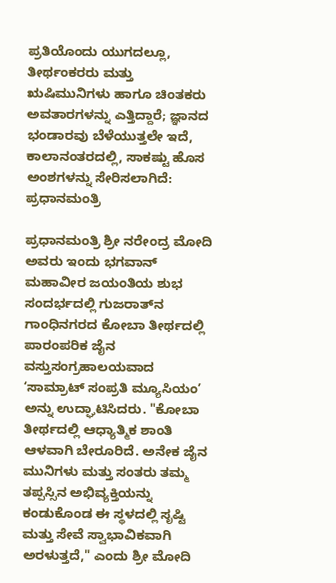ಪ್ರತಿಯೊಂದು ಯುಗದಲ್ಲೂ, ತೀರ್ಥಂಕರರು ಮತ್ತು ಋಷಿಮುನಿಗಳು ಹಾಗೂ ಚಿಂತಕರು ಅವತಾರಗಳನ್ನು ಎತ್ತಿದ್ದಾರೆ; ಜ್ಞಾನದ ಭಂಡಾರವು ಬೆಳೆಯುತ್ತಲೇ ಇದೆ, ಕಾಲಾನಂತರದಲ್ಲಿ, ಸಾಕಷ್ಟು ಹೊಸ ಅಂಶಗಳನ್ನು ಸೇರಿಸಲಾಗಿದೆ: ಪ್ರಧಾನಮಂತ್ರಿ

ಪ್ರಧಾನಮಂತ್ರಿ ಶ್ರೀ ನರೇಂದ್ರ ಮೋದಿ ಅವರು ಇಂದು ಭಗವಾನ್ ಮಹಾವೀರ ಜಯಂತಿಯ ಶುಭ ಸಂದರ್ಭದಲ್ಲಿ ಗುಜರಾತ್‌ನ ಗಾಂಧಿನಗರದ ಕೋಬಾ ತೀರ್ಥದಲ್ಲಿ ಪಾರಂಪರಿಕ ಜೈನ ವಸ್ತುಸಂಗ್ರಹಾಲಯವಾದ ʻಸಾಮ್ರಾಟ್ ಸಂಪ್ರತಿ ಮ್ಯೂಸಿಯಂʼ ಅನ್ನು ಉದ್ಘಾಟಿಸಿದರು. "ಕೋಬಾ ತೀರ್ಥದಲ್ಲಿ ಆಧ್ಯಾತ್ಮಿಕ ಶಾಂತಿ ಆಳವಾಗಿ ಬೇರೂರಿದೆ. ಅನೇಕ ಜೈನ ಮುನಿಗಳು ಮತ್ತು ಸಂತರು ತಮ್ಮ ತಪ್ಪಸ್ಸಿನ ಅಭಿವ್ಯಕ್ತಿಯನ್ನು ಕಂಡುಕೊಂಡ ಈ ಸ್ಥಳದಲ್ಲಿ ಸೃಷ್ಟಿ ಮತ್ತು ಸೇವೆ ಸ್ವಾಭಾವಿಕವಾಗಿ ಅರಳುತ್ತದೆ," ಎಂದು ಶ್ರೀ ಮೋದಿ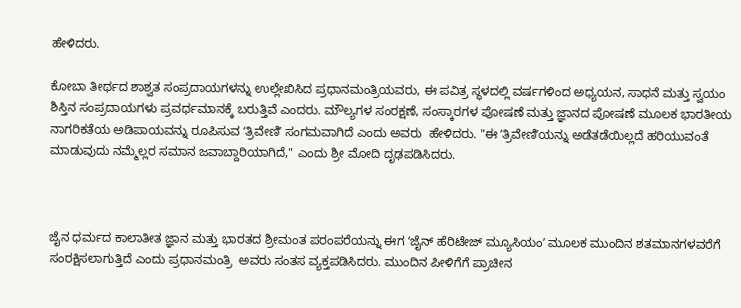ಹೇಳಿದರು.

ಕೋಬಾ ತೀರ್ಥದ ಶಾಶ್ವತ ಸಂಪ್ರದಾಯಗಳನ್ನು ಉಲ್ಲೇಖಿಸಿದ ಪ್ರಧಾನಮಂತ್ರಿಯವರು, ಈ ಪವಿತ್ರ ಸ್ಥಳದಲ್ಲಿ ವರ್ಷಗಳಿಂದ ಅಧ್ಯಯನ, ಸಾಧನೆ ಮತ್ತು ಸ್ವಯಂ ಶಿಸ್ತಿನ ಸಂಪ್ರದಾಯಗಳು ಪ್ರವರ್ಧಮಾನಕ್ಕೆ ಬರುತ್ತಿವೆ ಎಂದರು. ಮೌಲ್ಯಗಳ ಸಂರಕ್ಷಣೆ, ಸಂಸ್ಕಾರಗಳ ಪೋಷಣೆ ಮತ್ತು ಜ್ಞಾನದ ಪೋಷಣೆ ಮೂಲಕ ಭಾರತೀಯ ನಾಗರಿಕತೆಯ ಅಡಿಪಾಯವನ್ನು ರೂಪಿಸುವ ʻತ್ರಿವೇಣಿʼ ಸಂಗಮವಾಗಿದೆ ಎಂದು ಅವರು  ಹೇಳಿದರು. "ಈ ʻತ್ರಿವೇಣಿʼಯನ್ನು ಅಡೆತಡೆಯಿಲ್ಲದೆ ಹರಿಯುವಂತೆ ಮಾಡುವುದು ನಮ್ಮೆಲ್ಲರ ಸಮಾನ ಜವಾಬ್ದಾರಿಯಾಗಿದೆ," ಎಂದು ಶ್ರೀ ಮೋದಿ ದೃಢಪಡಿಸಿದರು.



ಜೈನ ಧರ್ಮದ ಕಾಲಾತೀತ ಜ್ಞಾನ ಮತ್ತು ಭಾರತದ ಶ್ರೀಮಂತ ಪರಂಪರೆಯನ್ನು ಈಗ ʻಜೈನ್ ಹೆರಿಟೇಜ್ ಮ್ಯೂಸಿಯಂʼ ಮೂಲಕ ಮುಂದಿನ ಶತಮಾನಗಳವರೆಗೆ ಸಂರಕ್ಷಿಸಲಾಗುತ್ತಿದೆ ಎಂದು ಪ್ರಧಾನಮಂತ್ರಿ  ಅವರು ಸಂತಸ ವ್ಯಕ್ತಪಡಿಸಿದರು. ಮುಂದಿನ ಪೀಳಿಗೆಗೆ ಪ್ರಾಚೀನ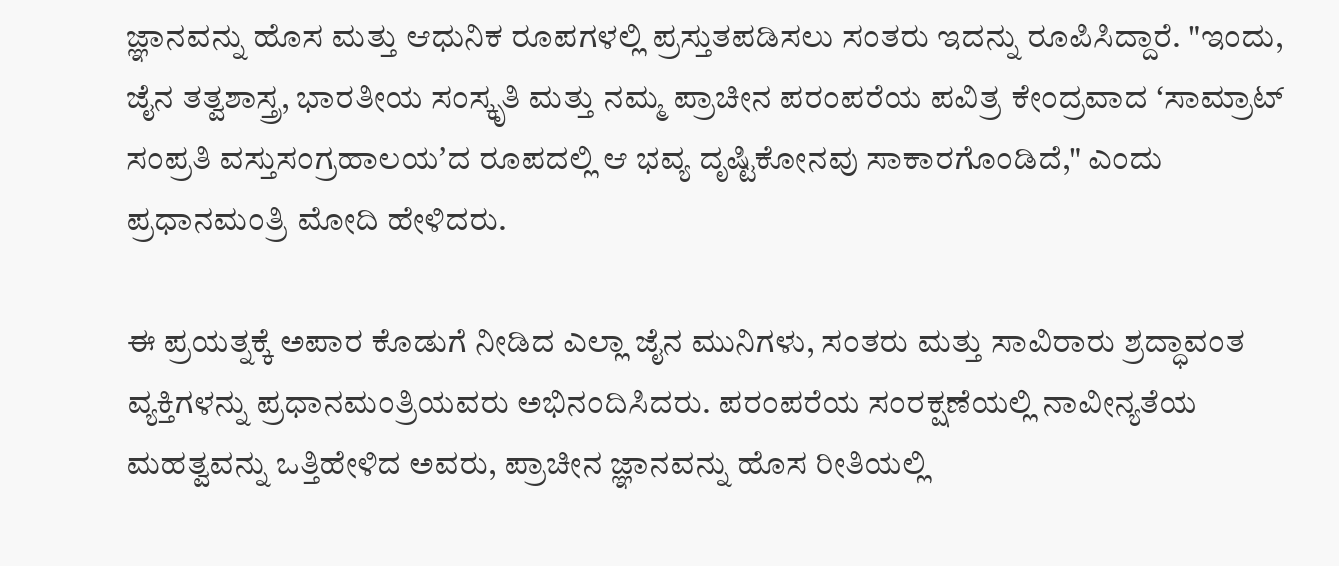ಜ್ಞಾನವನ್ನು ಹೊಸ ಮತ್ತು ಆಧುನಿಕ ರೂಪಗಳಲ್ಲಿ ಪ್ರಸ್ತುತಪಡಿಸಲು ಸಂತರು ಇದನ್ನು ರೂಪಿಸಿದ್ದಾರೆ. "ಇಂದು, ಜೈನ ತತ್ವಶಾಸ್ತ್ರ, ಭಾರತೀಯ ಸಂಸ್ಕೃತಿ ಮತ್ತು ನಮ್ಮ ಪ್ರಾಚೀನ ಪರಂಪರೆಯ ಪವಿತ್ರ ಕೇಂದ್ರವಾದ ʻಸಾಮ್ರಾಟ್ ಸಂಪ್ರತಿ ವಸ್ತುಸಂಗ್ರಹಾಲಯʼದ ರೂಪದಲ್ಲಿ ಆ ಭವ್ಯ ದೃಷ್ಟಿಕೋನವು ಸಾಕಾರಗೊಂಡಿದೆ," ಎಂದು ಪ್ರಧಾನಮಂತ್ರಿ ಮೋದಿ ಹೇಳಿದರು.

ಈ ಪ್ರಯತ್ನಕ್ಕೆ ಅಪಾರ ಕೊಡುಗೆ ನೀಡಿದ ಎಲ್ಲಾ ಜೈನ ಮುನಿಗಳು, ಸಂತರು ಮತ್ತು ಸಾವಿರಾರು ಶ್ರದ್ಧಾವಂತ ವ್ಯಕ್ತಿಗಳನ್ನು ಪ್ರಧಾನಮಂತ್ರಿಯವರು ಅಭಿನಂದಿಸಿದರು. ಪರಂಪರೆಯ ಸಂರಕ್ಷಣೆಯಲ್ಲಿ ನಾವೀನ್ಯತೆಯ ಮಹತ್ವವನ್ನು ಒತ್ತಿಹೇಳಿದ ಅವರು, ಪ್ರಾಚೀನ ಜ್ಞಾನವನ್ನು ಹೊಸ ರೀತಿಯಲ್ಲಿ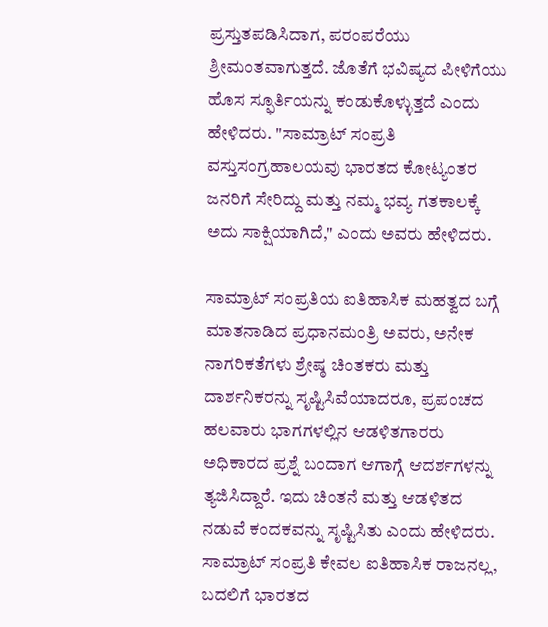ಪ್ರಸ್ತುತಪಡಿಸಿದಾಗ, ಪರಂಪರೆಯು ಶ್ರೀಮಂತವಾಗುತ್ತದೆ. ಜೊತೆಗೆ ಭವಿಷ್ಯದ ಪೀಳಿಗೆಯು ಹೊಸ ಸ್ಫೂರ್ತಿಯನ್ನು ಕಂಡುಕೊಳ್ಳುತ್ತದೆ ಎಂದು ಹೇಳಿದರು. "ಸಾಮ್ರಾಟ್ ಸಂಪ್ರತಿ ವಸ್ತುಸಂಗ್ರಹಾಲಯವು ಭಾರತದ ಕೋಟ್ಯಂತರ ಜನರಿಗೆ ಸೇರಿದ್ದು ಮತ್ತು ನಮ್ಮ ಭವ್ಯ ಗತಕಾಲಕ್ಕೆ ಅದು ಸಾಕ್ಷಿಯಾಗಿದೆ," ಎಂದು ಅವರು ಹೇಳಿದರು.

ಸಾಮ್ರಾಟ್ ಸಂಪ್ರತಿಯ ಐತಿಹಾಸಿಕ ಮಹತ್ವದ ಬಗ್ಗೆ ಮಾತನಾಡಿದ ಪ್ರಧಾನಮಂತ್ರಿ ಅವರು, ಅನೇಕ ನಾಗರಿಕತೆಗಳು ಶ್ರೇಷ್ಠ ಚಿಂತಕರು ಮತ್ತು ದಾರ್ಶನಿಕರನ್ನು ಸೃಷ್ಟಿಸಿವೆಯಾದರೂ, ಪ್ರಪಂಚದ ಹಲವಾರು ಭಾಗಗಳಲ್ಲಿನ ಆಡಳಿತಗಾರರು ಅಧಿಕಾರದ ಪ್ರಶ್ನೆ ಬಂದಾಗ ಆಗಾಗ್ಗೆ ಆದರ್ಶಗಳನ್ನು ತ್ಯಜಿಸಿದ್ದಾರೆ. ಇದು ಚಿಂತನೆ ಮತ್ತು ಆಡಳಿತದ ನಡುವೆ ಕಂದಕವನ್ನು ಸೃಷ್ಟಿಸಿತು ಎಂದು ಹೇಳಿದರು. ಸಾಮ್ರಾಟ್ ಸಂಪ್ರತಿ ಕೇವಲ ಐತಿಹಾಸಿಕ ರಾಜನಲ್ಲ, ಬದಲಿಗೆ ಭಾರತದ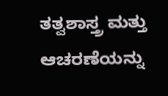ತತ್ವಶಾಸ್ತ್ರ ಮತ್ತು ಆಚರಣೆಯನ್ನು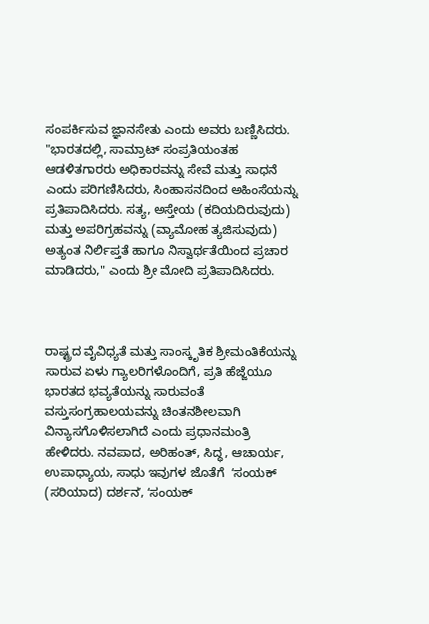ಸಂಪರ್ಕಿಸುವ ಜ್ಞಾನಸೇತು ಎಂದು ಅವರು ಬಣ್ಣಿಸಿದರು. "ಭಾರತದಲ್ಲಿ, ಸಾಮ್ರಾಟ್ ಸಂಪ್ರತಿಯಂತಹ ಆಡಳಿತಗಾರರು ಅಧಿಕಾರವನ್ನು ಸೇವೆ ಮತ್ತು ಸಾಧನೆ ಎಂದು ಪರಿಗಣಿಸಿದರು, ಸಿಂಹಾಸನದಿಂದ ಅಹಿಂಸೆಯನ್ನು ಪ್ರತಿಪಾದಿಸಿದರು. ಸತ್ಯ, ಅಸ್ತೇಯ (ಕದಿಯದಿರುವುದು) ಮತ್ತು ಅಪರಿಗ್ರಹವನ್ನು (ವ್ಯಾಮೋಹ ತ್ಯಜಿಸುವುದು) ಅತ್ಯಂತ ನಿರ್ಲಿಪ್ತತೆ ಹಾಗೂ ನಿಸ್ವಾರ್ಥತೆಯಿಂದ ಪ್ರಚಾರ ಮಾಡಿದರು," ಎಂದು ಶ್ರೀ ಮೋದಿ ಪ್ರತಿಪಾದಿಸಿದರು.



ರಾಷ್ಟ್ರದ ವೈವಿಧ್ಯತೆ ಮತ್ತು ಸಾಂಸ್ಕೃತಿಕ ಶ್ರೀಮಂತಿಕೆಯನ್ನು ಸಾರುವ ಏಳು ಗ್ಯಾಲರಿಗಳೊಂದಿಗೆ, ಪ್ರತಿ ಹೆಜ್ಜೆಯೂ ಭಾರತದ ಭವ್ಯತೆಯನ್ನು ಸಾರುವಂತೆ ವಸ್ತುಸಂಗ್ರಹಾಲಯವನ್ನು ಚಿಂತನಶೀಲವಾಗಿ ವಿನ್ಯಾಸಗೊಳಿಸಲಾಗಿದೆ ಎಂದು ಪ್ರಧಾನಮಂತ್ರಿ ಹೇಳಿದರು. ನವಪಾದ, ಅರಿಹಂತ್, ಸಿದ್ಧ, ಆಚಾರ್ಯ, ಉಪಾಧ್ಯಾಯ, ಸಾಧು ಇವುಗಳ ಜೊತೆಗೆ  ʻಸಂಯಕ್ (ಸರಿಯಾದ) ದರ್ಶನʼ, ʻಸಂಯಕ್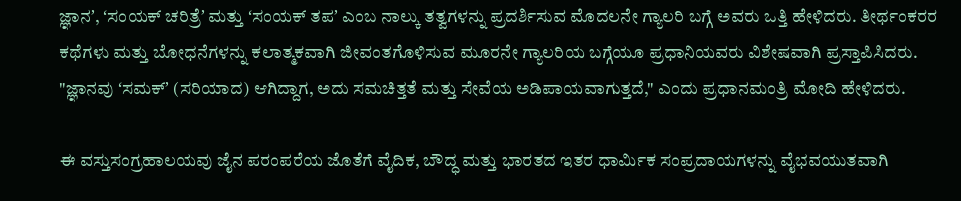ಜ್ಞಾನʼ, ʻಸಂಯಕ್ ಚರಿತ್ರೆʼ ಮತ್ತು ʻಸಂಯಕ್ ತಪʼ ಎಂಬ ನಾಲ್ಕು ತತ್ವಗಳನ್ನು ಪ್ರದರ್ಶಿಸುವ ಮೊದಲನೇ ಗ್ಯಾಲರಿ ಬಗ್ಗೆ ಅವರು ಒತ್ತಿ ಹೇಳಿದರು. ತೀರ್ಥಂಕರರ ಕಥೆಗಳು ಮತ್ತು ಬೋಧನೆಗಳನ್ನು ಕಲಾತ್ಮಕವಾಗಿ ಜೀವಂತಗೊಳಿಸುವ ಮೂರನೇ ಗ್ಯಾಲರಿಯ ಬಗ್ಗೆಯೂ ಪ್ರಧಾನಿಯವರು ವಿಶೇಷವಾಗಿ ಪ್ರಸ್ತಾಪಿಸಿದರು. "ಜ್ಞಾನವು ʻಸಮಕ್‌ʼ (ಸರಿಯಾದ) ಆಗಿದ್ದಾಗ, ಅದು ಸಮಚಿತ್ತತೆ ಮತ್ತು ಸೇವೆಯ ಅಡಿಪಾಯವಾಗುತ್ತದೆ," ಎಂದು ಪ್ರಧಾನಮಂತ್ರಿ ಮೋದಿ ಹೇಳಿದರು.

ಈ ವಸ್ತುಸಂಗ್ರಹಾಲಯವು ಜೈನ ಪರಂಪರೆಯ ಜೊತೆಗೆ ವೈದಿಕ, ಬೌದ್ಧ ಮತ್ತು ಭಾರತದ ಇತರ ಧಾರ್ಮಿಕ ಸಂಪ್ರದಾಯಗಳನ್ನು ವೈಭವಯುತವಾಗಿ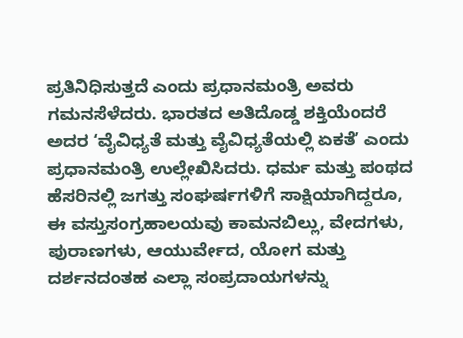ಪ್ರತಿನಿಧಿಸುತ್ತದೆ ಎಂದು ಪ್ರಧಾನಮಂತ್ರಿ ಅವರು ಗಮನಸೆಳೆದರು. ಭಾರತದ ಅತಿದೊಡ್ಡ ಶಕ್ತಿಯೆಂದರೆ ಅದರ ʻವೈವಿಧ್ಯತೆ ಮತ್ತು ವೈವಿಧ್ಯತೆಯಲ್ಲಿ ಏಕತೆʼ ಎಂದು ಪ್ರಧಾನಮಂತ್ರಿ ಉಲ್ಲೇಖಿಸಿದರು. ಧರ್ಮ ಮತ್ತು ಪಂಥದ ಹೆಸರಿನಲ್ಲಿ ಜಗತ್ತು ಸಂಘರ್ಷಗಳಿಗೆ ಸಾಕ್ಷಿಯಾಗಿದ್ದರೂ, ಈ ವಸ್ತುಸಂಗ್ರಹಾಲಯವು ಕಾಮನಬಿಲ್ಲು, ವೇದಗಳು, ಪುರಾಣಗಳು, ಆಯುರ್ವೇದ, ಯೋಗ ಮತ್ತು ದರ್ಶನದಂತಹ ಎಲ್ಲಾ ಸಂಪ್ರದಾಯಗಳನ್ನು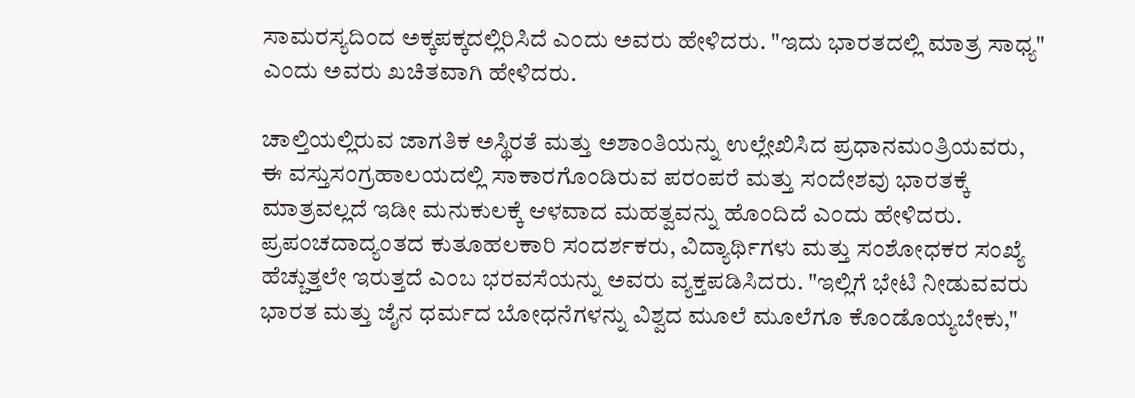ಸಾಮರಸ್ಯದಿಂದ ಅಕ್ಕಪಕ್ಕದಲ್ಲಿರಿಸಿದೆ ಎಂದು ಅವರು ಹೇಳಿದರು. "ಇದು ಭಾರತದಲ್ಲಿ ಮಾತ್ರ ಸಾಧ್ಯ" ಎಂದು ಅವರು ಖಚಿತವಾಗಿ ಹೇಳಿದರು.

ಚಾಲ್ತಿಯಲ್ಲಿರುವ ಜಾಗತಿಕ ಅಸ್ಥಿರತೆ ಮತ್ತು ಅಶಾಂತಿಯನ್ನು ಉಲ್ಲೇಖಿಸಿದ ಪ್ರಧಾನಮಂತ್ರಿಯವರು, ಈ ವಸ್ತುಸಂಗ್ರಹಾಲಯದಲ್ಲಿ ಸಾಕಾರಗೊಂಡಿರುವ ಪರಂಪರೆ ಮತ್ತು ಸಂದೇಶವು ಭಾರತಕ್ಕೆ ಮಾತ್ರವಲ್ಲದೆ ಇಡೀ ಮನುಕುಲಕ್ಕೆ ಆಳವಾದ ಮಹತ್ವವನ್ನು ಹೊಂದಿದೆ ಎಂದು ಹೇಳಿದರು. ಪ್ರಪಂಚದಾದ್ಯಂತದ ಕುತೂಹಲಕಾರಿ ಸಂದರ್ಶಕರು, ವಿದ್ಯಾರ್ಥಿಗಳು ಮತ್ತು ಸಂಶೋಧಕರ ಸಂಖ್ಯೆ ಹೆಚ್ಚುತ್ತಲೇ ಇರುತ್ತದೆ ಎಂಬ ಭರವಸೆಯನ್ನು ಅವರು ವ್ಯಕ್ತಪಡಿಸಿದರು. "ಇಲ್ಲಿಗೆ ಭೇಟಿ ನೀಡುವವರು ಭಾರತ ಮತ್ತು ಜೈನ ಧರ್ಮದ ಬೋಧನೆಗಳನ್ನು ವಿಶ್ವದ ಮೂಲೆ ಮೂಲೆಗೂ ಕೊಂಡೊಯ್ಯಬೇಕು,"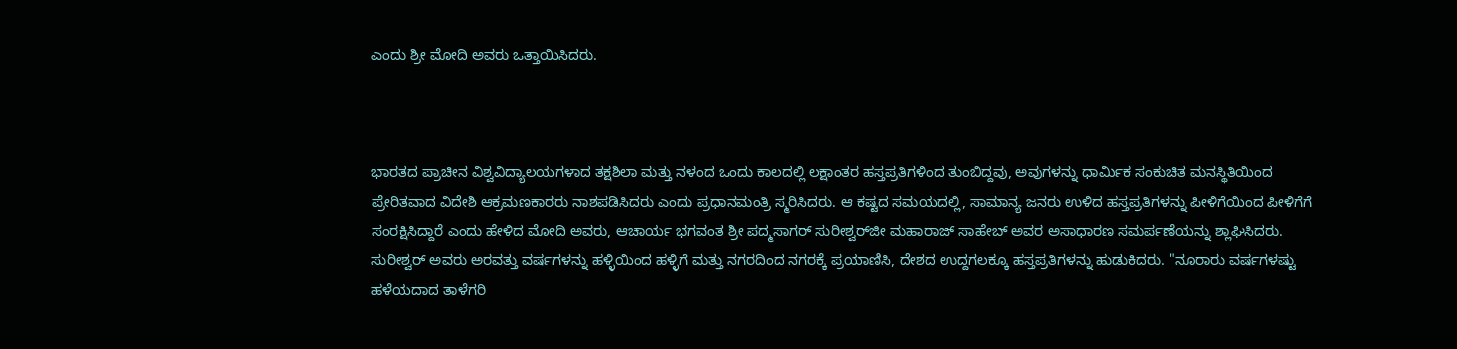ಎಂದು ಶ್ರೀ ಮೋದಿ ಅವರು ಒತ್ತಾಯಿಸಿದರು.



ಭಾರತದ ಪ್ರಾಚೀನ ವಿಶ್ವವಿದ್ಯಾಲಯಗಳಾದ ತಕ್ಷಶಿಲಾ ಮತ್ತು ನಳಂದ ಒಂದು ಕಾಲದಲ್ಲಿ ಲಕ್ಷಾಂತರ ಹಸ್ತಪ್ರತಿಗಳಿಂದ ತುಂಬಿದ್ದವು, ಅವುಗಳನ್ನು ಧಾರ್ಮಿಕ ಸಂಕುಚಿತ ಮನಸ್ಥಿತಿಯಿಂದ ಪ್ರೇರಿತವಾದ ವಿದೇಶಿ ಆಕ್ರಮಣಕಾರರು ನಾಶಪಡಿಸಿದರು ಎಂದು ಪ್ರಧಾನಮಂತ್ರಿ ಸ್ಮರಿಸಿದರು. ಆ ಕಷ್ಟದ ಸಮಯದಲ್ಲಿ, ಸಾಮಾನ್ಯ ಜನರು ಉಳಿದ ಹಸ್ತಪ್ರತಿಗಳನ್ನು ಪೀಳಿಗೆಯಿಂದ ಪೀಳಿಗೆಗೆ ಸಂರಕ್ಷಿಸಿದ್ದಾರೆ ಎಂದು ಹೇಳಿದ ಮೋದಿ ಅವರು, ಆಚಾರ್ಯ ಭಗವಂತ ಶ್ರೀ ಪದ್ಮಸಾಗರ್ ಸುರೀಶ್ವರ್‌ಜೀ ಮಹಾರಾಜ್ ಸಾಹೇಬ್ ಅವರ ಅಸಾಧಾರಣ ಸಮರ್ಪಣೆಯನ್ನು ಶ್ಲಾಘಿಸಿದರು. ಸುರೀಶ್ವರ್‌ ಅವರು ಅರವತ್ತು ವರ್ಷಗಳನ್ನು ಹಳ್ಳಿಯಿಂದ ಹಳ್ಳಿಗೆ ಮತ್ತು ನಗರದಿಂದ ನಗರಕ್ಕೆ ಪ್ರಯಾಣಿಸಿ, ದೇಶದ ಉದ್ದಗಲಕ್ಕೂ ಹಸ್ತಪ್ರತಿಗಳನ್ನು ಹುಡುಕಿದರು. "ನೂರಾರು ವರ್ಷಗಳಷ್ಟು ಹಳೆಯದಾದ ತಾಳೆಗರಿ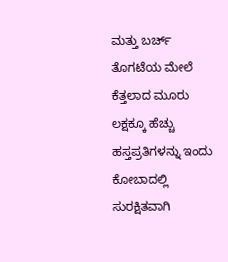ಮತ್ತು ಬರ್ಚ್ ತೊಗಟೆಯ ಮೇಲೆ ಕೆತ್ತಲಾದ ಮೂರು ಲಕ್ಷಕ್ಕೂ ಹೆಚ್ಚು ಹಸ್ತಪ್ರತಿಗಳನ್ನು ಇಂದು ಕೋಬಾದಲ್ಲಿ ಸುರಕ್ಷಿತವಾಗಿ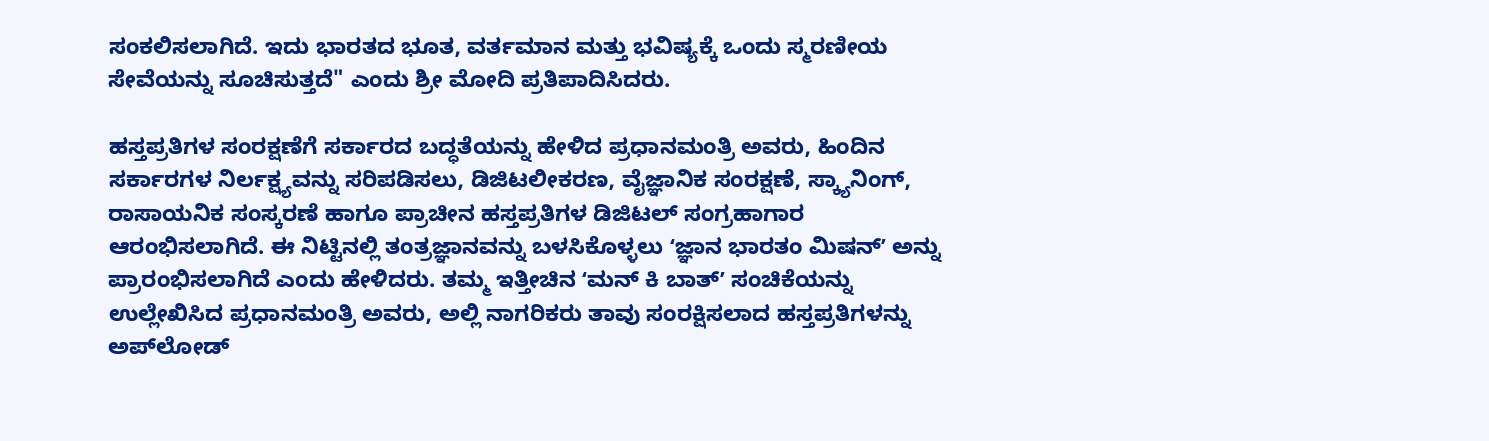ಸಂಕಲಿಸಲಾಗಿದೆ. ಇದು ಭಾರತದ ಭೂತ, ವರ್ತಮಾನ ಮತ್ತು ಭವಿಷ್ಯಕ್ಕೆ ಒಂದು ಸ್ಮರಣೀಯ ಸೇವೆಯನ್ನು ಸೂಚಿಸುತ್ತದೆ" ಎಂದು ಶ್ರೀ ಮೋದಿ ಪ್ರತಿಪಾದಿಸಿದರು.

ಹಸ್ತಪ್ರತಿಗಳ ಸಂರಕ್ಷಣೆಗೆ ಸರ್ಕಾರದ ಬದ್ಧತೆಯನ್ನು ಹೇಳಿದ ಪ್ರಧಾನಮಂತ್ರಿ ಅವರು, ಹಿಂದಿನ ಸರ್ಕಾರಗಳ ನಿರ್ಲಕ್ಷ್ಯವನ್ನು ಸರಿಪಡಿಸಲು, ಡಿಜಿಟಲೀಕರಣ, ವೈಜ್ಞಾನಿಕ ಸಂರಕ್ಷಣೆ, ಸ್ಕ್ಯಾನಿಂಗ್, ರಾಸಾಯನಿಕ ಸಂಸ್ಕರಣೆ ಹಾಗೂ ಪ್ರಾಚೀನ ಹಸ್ತಪ್ರತಿಗಳ ಡಿಜಿಟಲ್ ಸಂಗ್ರಹಾಗಾರ ಆರಂಭಿಸಲಾಗಿದೆ. ಈ ನಿಟ್ಟಿನಲ್ಲಿ ತಂತ್ರಜ್ಞಾನವನ್ನು ಬಳಸಿಕೊಳ್ಳಲು ʻಜ್ಞಾನ ಭಾರತಂ ಮಿಷನ್ʼ ಅನ್ನು ಪ್ರಾರಂಭಿಸಲಾಗಿದೆ ಎಂದು ಹೇಳಿದರು. ತಮ್ಮ ಇತ್ತೀಚಿನ ʻಮನ್ ಕಿ ಬಾತ್ʼ ಸಂಚಿಕೆಯನ್ನು ಉಲ್ಲೇಖಿಸಿದ ಪ್ರಧಾನಮಂತ್ರಿ ಅವರು, ಅಲ್ಲಿ ನಾಗರಿಕರು ತಾವು ಸಂರಕ್ಷಿಸಲಾದ ಹಸ್ತಪ್ರತಿಗಳನ್ನು ಅಪ್‌ಲೋಡ್‌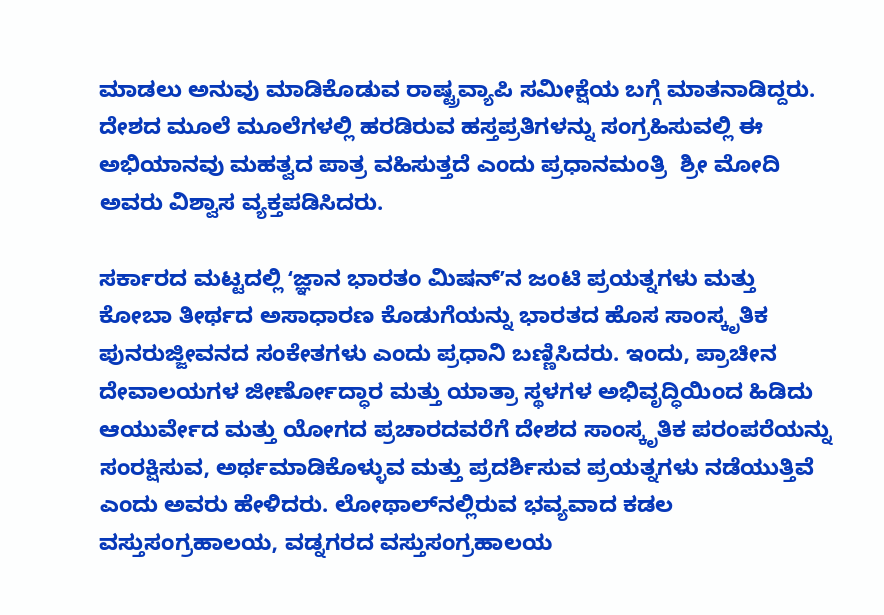ಮಾಡಲು ಅನುವು ಮಾಡಿಕೊಡುವ ರಾಷ್ಟ್ರವ್ಯಾಪಿ ಸಮೀಕ್ಷೆಯ ಬಗ್ಗೆ ಮಾತನಾಡಿದ್ದರು. ದೇಶದ ಮೂಲೆ ಮೂಲೆಗಳಲ್ಲಿ ಹರಡಿರುವ ಹಸ್ತಪ್ರತಿಗಳನ್ನು ಸಂಗ್ರಹಿಸುವಲ್ಲಿ ಈ ಅಭಿಯಾನವು ಮಹತ್ವದ ಪಾತ್ರ ವಹಿಸುತ್ತದೆ ಎಂದು ಪ್ರಧಾನಮಂತ್ರಿ  ಶ್ರೀ ಮೋದಿ ಅವರು ವಿಶ್ವಾಸ ವ್ಯಕ್ತಪಡಿಸಿದರು.

ಸರ್ಕಾರದ ಮಟ್ಟದಲ್ಲಿ ʻಜ್ಞಾನ ಭಾರತಂ ಮಿಷನ್ʼನ ಜಂಟಿ ಪ್ರಯತ್ನಗಳು ಮತ್ತು ಕೋಬಾ ತೀರ್ಥದ ಅಸಾಧಾರಣ ಕೊಡುಗೆಯನ್ನು ಭಾರತದ ಹೊಸ ಸಾಂಸ್ಕೃತಿಕ ಪುನರುಜ್ಜೀವನದ ಸಂಕೇತಗಳು ಎಂದು ಪ್ರಧಾನಿ ಬಣ್ಣಿಸಿದರು. ಇಂದು, ಪ್ರಾಚೀನ ದೇವಾಲಯಗಳ ಜೀರ್ಣೋದ್ಧಾರ ಮತ್ತು ಯಾತ್ರಾ ಸ್ಥಳಗಳ ಅಭಿವೃದ್ಧಿಯಿಂದ ಹಿಡಿದು ಆಯುರ್ವೇದ ಮತ್ತು ಯೋಗದ ಪ್ರಚಾರದವರೆಗೆ ದೇಶದ ಸಾಂಸ್ಕೃತಿಕ ಪರಂಪರೆಯನ್ನು ಸಂರಕ್ಷಿಸುವ, ಅರ್ಥಮಾಡಿಕೊಳ್ಳುವ ಮತ್ತು ಪ್ರದರ್ಶಿಸುವ ಪ್ರಯತ್ನಗಳು ನಡೆಯುತ್ತಿವೆ ಎಂದು ಅವರು ಹೇಳಿದರು. ಲೋಥಾಲ್‌ನಲ್ಲಿರುವ ಭವ್ಯವಾದ ಕಡಲ ವಸ್ತುಸಂಗ್ರಹಾಲಯ, ವಡ್ನಗರದ ವಸ್ತುಸಂಗ್ರಹಾಲಯ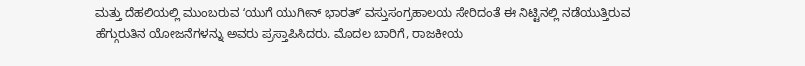ಮತ್ತು ದೆಹಲಿಯಲ್ಲಿ ಮುಂಬರುವ ʻಯುಗೆ ಯುಗೀನ್ ಭಾರತ್ʼ ವಸ್ತುಸಂಗ್ರಹಾಲಯ ಸೇರಿದಂತೆ ಈ ನಿಟ್ಟಿನಲ್ಲಿ ನಡೆಯುತ್ತಿರುವ ಹೆಗ್ಗುರುತಿನ ಯೋಜನೆಗಳನ್ನು ಅವರು ಪ್ರಸ್ತಾಪಿಸಿದರು. ಮೊದಲ ಬಾರಿಗೆ, ರಾಜಕೀಯ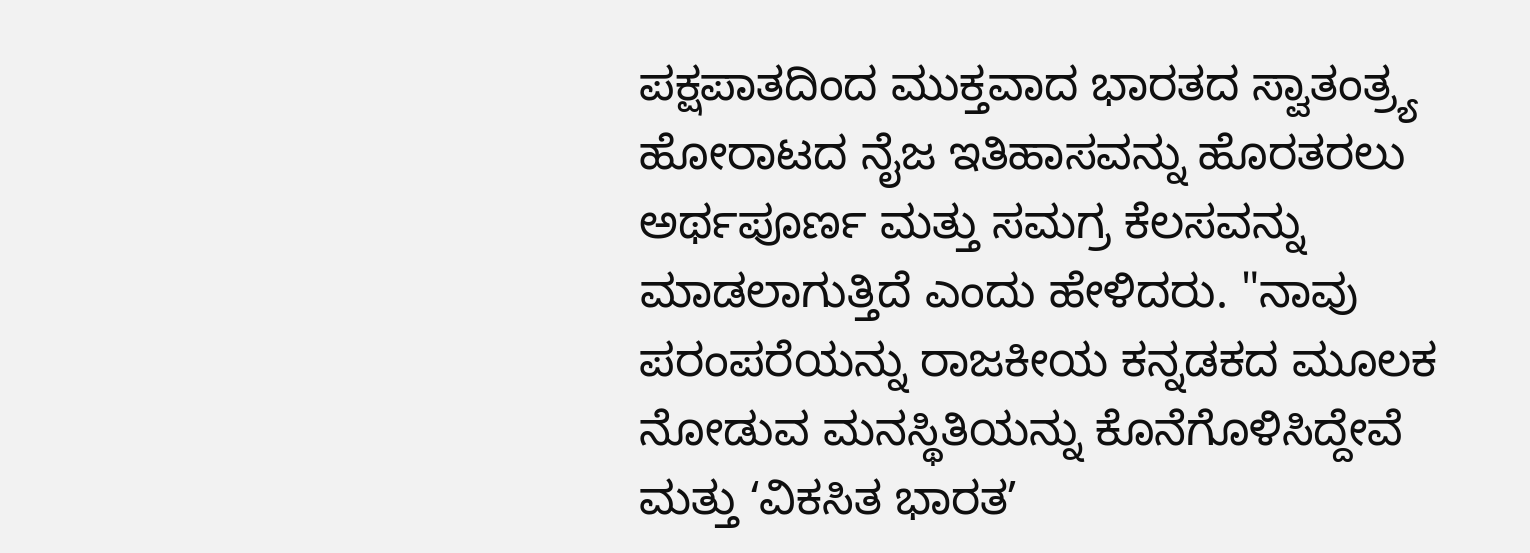ಪಕ್ಷಪಾತದಿಂದ ಮುಕ್ತವಾದ ಭಾರತದ ಸ್ವಾತಂತ್ರ್ಯ ಹೋರಾಟದ ನೈಜ ಇತಿಹಾಸವನ್ನು ಹೊರತರಲು ಅರ್ಥಪೂರ್ಣ ಮತ್ತು ಸಮಗ್ರ ಕೆಲಸವನ್ನು ಮಾಡಲಾಗುತ್ತಿದೆ ಎಂದು ಹೇಳಿದರು. "ನಾವು ಪರಂಪರೆಯನ್ನು ರಾಜಕೀಯ ಕನ್ನಡಕದ ಮೂಲಕ ನೋಡುವ ಮನಸ್ಥಿತಿಯನ್ನು ಕೊನೆಗೊಳಿಸಿದ್ದೇವೆ ಮತ್ತು ʻವಿಕಸಿತ ಭಾರತʼ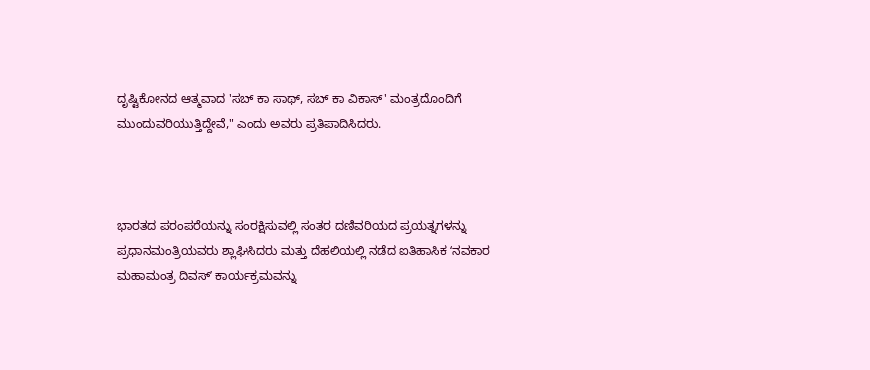ದೃಷ್ಟಿಕೋನದ ಆತ್ಮವಾದ 'ಸಬ್‌ ಕಾ ಸಾಥ್, ಸಬ್‌ ಕಾ ವಿಕಾಸ್' ಮಂತ್ರದೊಂದಿಗೆ ಮುಂದುವರಿಯುತ್ತಿದ್ದೇವೆ," ಎಂದು ಅವರು ಪ್ರತಿಪಾದಿಸಿದರು.



ಭಾರತದ ಪರಂಪರೆಯನ್ನು ಸಂರಕ್ಷಿಸುವಲ್ಲಿ ಸಂತರ ದಣಿವರಿಯದ ಪ್ರಯತ್ನಗಳನ್ನು ಪ್ರಧಾನಮಂತ್ರಿಯವರು ಶ್ಲಾಘಿಸಿದರು ಮತ್ತು ದೆಹಲಿಯಲ್ಲಿ ನಡೆದ ಐತಿಹಾಸಿಕ ʻನವಕಾರ ಮಹಾಮಂತ್ರ ದಿವಸ್ʼ ಕಾರ್ಯಕ್ರಮವನ್ನು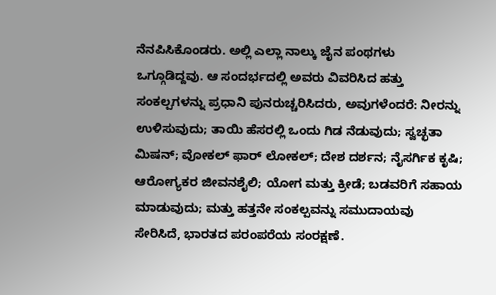ನೆನಪಿಸಿಕೊಂಡರು. ಅಲ್ಲಿ ಎಲ್ಲಾ ನಾಲ್ಕು ಜೈನ ಪಂಥಗಳು ಒಗ್ಗೂಡಿದ್ದವು. ಆ ಸಂದರ್ಭದಲ್ಲಿ ಅವರು ವಿವರಿಸಿದ ಹತ್ತು ಸಂಕಲ್ಪಗಳನ್ನು ಪ್ರಧಾನಿ ಪುನರುಚ್ಚರಿಸಿದರು, ಅವುಗಳೆಂದರೆ: ನೀರನ್ನು ಉಳಿಸುವುದು; ತಾಯಿ ಹೆಸರಲ್ಲಿ ಒಂದು ಗಿಡ ನೆಡುವುದು; ಸ್ವಚ್ಛತಾ ಮಿಷನ್; ವೋಕಲ್ ಫಾರ್ ಲೋಕಲ್; ದೇಶ ದರ್ಶನ; ನೈಸರ್ಗಿಕ ಕೃಷಿ; ಆರೋಗ್ಯಕರ ಜೀವನಶೈಲಿ; ಯೋಗ ಮತ್ತು ಕ್ರೀಡೆ; ಬಡವರಿಗೆ ಸಹಾಯ ಮಾಡುವುದು; ಮತ್ತು ಹತ್ತನೇ ಸಂಕಲ್ಪವನ್ನು ಸಮುದಾಯವು ಸೇರಿಸಿದೆ, ಭಾರತದ ಪರಂಪರೆಯ ಸಂರಕ್ಷಣೆ.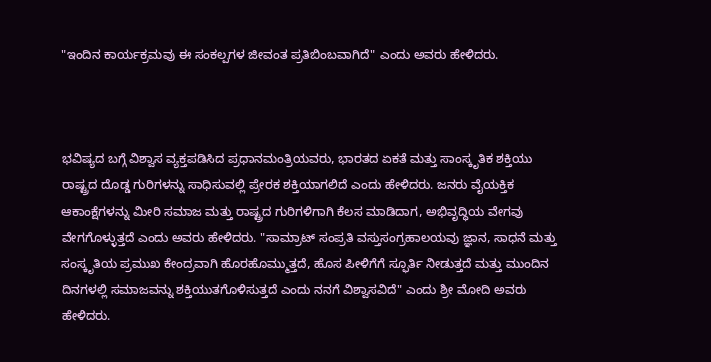"ಇಂದಿನ ಕಾರ್ಯಕ್ರಮವು ಈ ಸಂಕಲ್ಪಗಳ ಜೀವಂತ ಪ್ರತಿಬಿಂಬವಾಗಿದೆ" ಎಂದು ಅವರು ಹೇಳಿದರು.



ಭವಿಷ್ಯದ ಬಗ್ಗೆ ವಿಶ್ವಾಸ ವ್ಯಕ್ತಪಡಿಸಿದ ಪ್ರಧಾನಮಂತ್ರಿಯವರು, ಭಾರತದ ಏಕತೆ ಮತ್ತು ಸಾಂಸ್ಕೃತಿಕ ಶಕ್ತಿಯು ರಾಷ್ಟ್ರದ ದೊಡ್ಡ ಗುರಿಗಳನ್ನು ಸಾಧಿಸುವಲ್ಲಿ ಪ್ರೇರಕ ಶಕ್ತಿಯಾಗಲಿದೆ ಎಂದು ಹೇಳಿದರು. ಜನರು ವೈಯಕ್ತಿಕ ಆಕಾಂಕ್ಷೆಗಳನ್ನು ಮೀರಿ ಸಮಾಜ ಮತ್ತು ರಾಷ್ಟ್ರದ ಗುರಿಗಳಿಗಾಗಿ ಕೆಲಸ ಮಾಡಿದಾಗ, ಅಭಿವೃದ್ಧಿಯ ವೇಗವು ವೇಗಗೊಳ್ಳುತ್ತದೆ ಎಂದು ಅವರು ಹೇಳಿದರು. "ಸಾಮ್ರಾಟ್ ಸಂಪ್ರತಿ ವಸ್ತುಸಂಗ್ರಹಾಲಯವು ಜ್ಞಾನ, ಸಾಧನೆ ಮತ್ತು ಸಂಸ್ಕೃತಿಯ ಪ್ರಮುಖ ಕೇಂದ್ರವಾಗಿ ಹೊರಹೊಮ್ಮುತ್ತದೆ, ಹೊಸ ಪೀಳಿಗೆಗೆ ಸ್ಫೂರ್ತಿ ನೀಡುತ್ತದೆ ಮತ್ತು ಮುಂದಿನ ದಿನಗಳಲ್ಲಿ ಸಮಾಜವನ್ನು ಶಕ್ತಿಯುತಗೊಳಿಸುತ್ತದೆ ಎಂದು ನನಗೆ ವಿಶ್ವಾಸವಿದೆ" ಎಂದು ಶ್ರೀ ಮೋದಿ ಅವರು ಹೇಳಿದರು.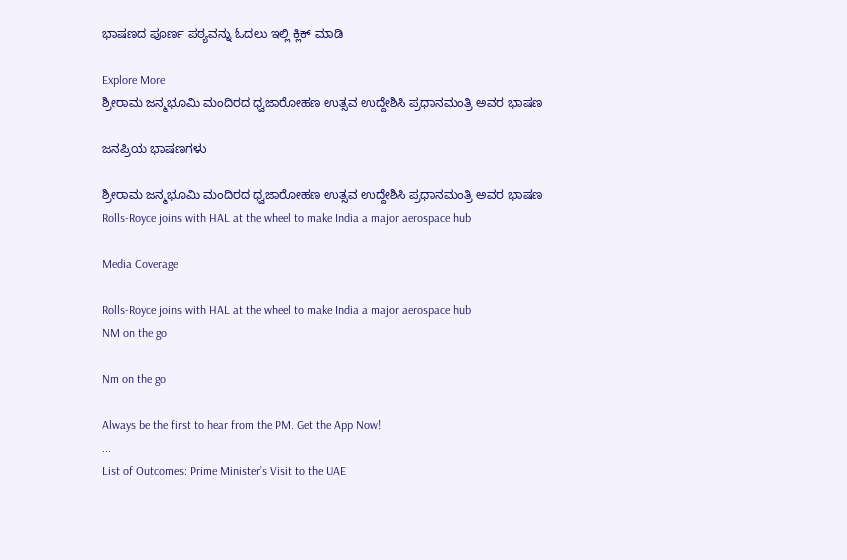ಭಾಷಣದ ಪೂರ್ಣ ಪಠ್ಯವನ್ನು ಓದಲು ಇಲ್ಲಿ ಕ್ಲಿಕ್ ಮಾಡಿ

Explore More
ಶ್ರೀರಾಮ ಜನ್ಮಭೂಮಿ ಮಂದಿರದ ಧ್ವಜಾರೋಹಣ ಉತ್ಸವ ಉದ್ದೇಶಿಸಿ ಪ್ರಧಾನಮಂತ್ರಿ ಅವರ ಭಾಷಣ

ಜನಪ್ರಿಯ ಭಾಷಣಗಳು

ಶ್ರೀರಾಮ ಜನ್ಮಭೂಮಿ ಮಂದಿರದ ಧ್ವಜಾರೋಹಣ ಉತ್ಸವ ಉದ್ದೇಶಿಸಿ ಪ್ರಧಾನಮಂತ್ರಿ ಅವರ ಭಾಷಣ
Rolls-Royce joins with HAL at the wheel to make India a major aerospace hub

Media Coverage

Rolls-Royce joins with HAL at the wheel to make India a major aerospace hub
NM on the go

Nm on the go

Always be the first to hear from the PM. Get the App Now!
...
List of Outcomes: Prime Minister’s Visit to the UAE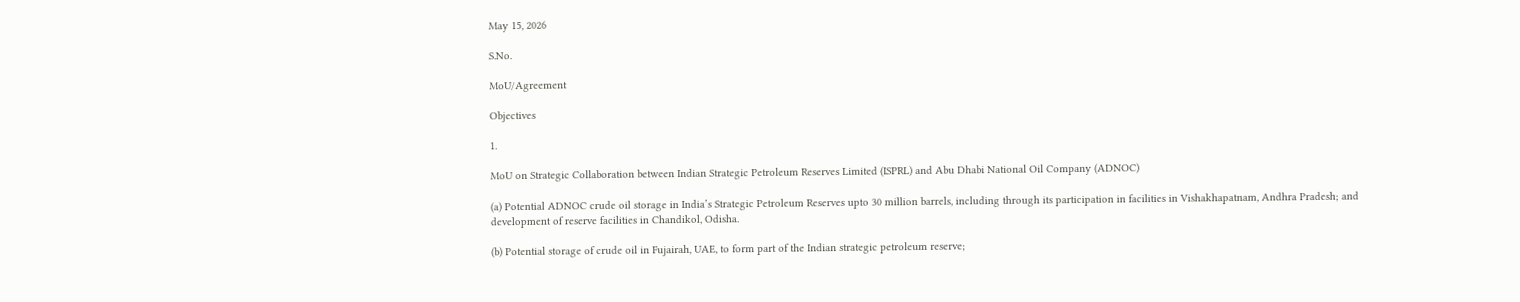May 15, 2026

S.No.

MoU/Agreement

Objectives

1.

MoU on Strategic Collaboration between Indian Strategic Petroleum Reserves Limited (ISPRL) and Abu Dhabi National Oil Company (ADNOC)

(a) Potential ADNOC crude oil storage in India’s Strategic Petroleum Reserves upto 30 million barrels, including through its participation in facilities in Vishakhapatnam, Andhra Pradesh; and development of reserve facilities in Chandikol, Odisha.

(b) Potential storage of crude oil in Fujairah, UAE, to form part of the Indian strategic petroleum reserve;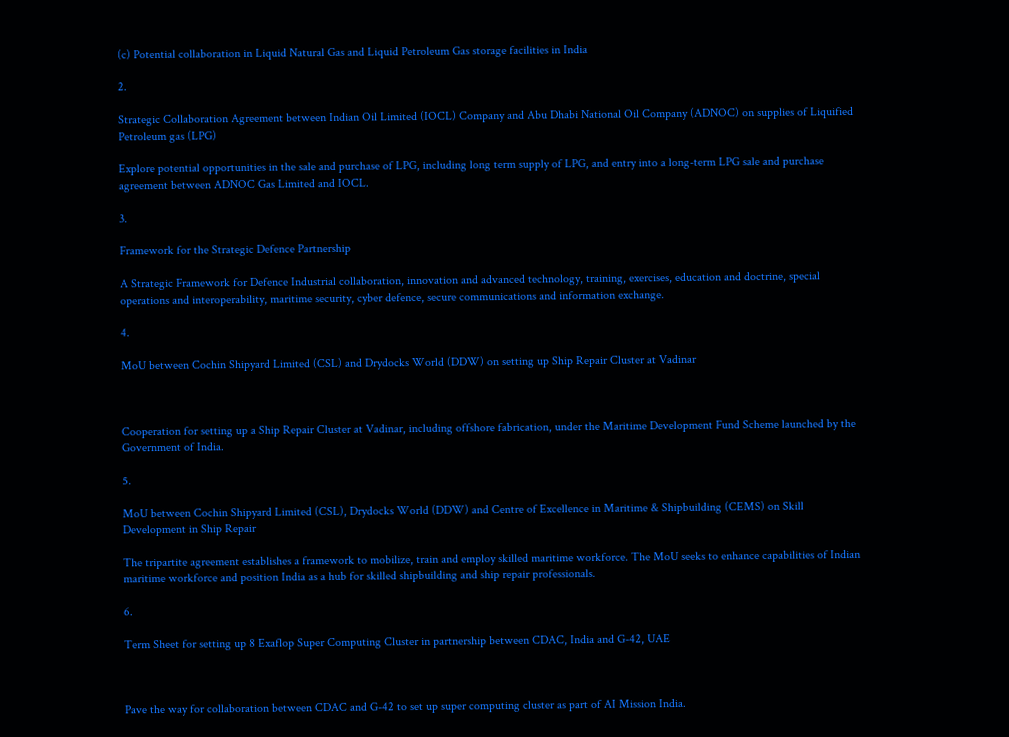(c) Potential collaboration in Liquid Natural Gas and Liquid Petroleum Gas storage facilities in India

2.

Strategic Collaboration Agreement between Indian Oil Limited (IOCL) Company and Abu Dhabi National Oil Company (ADNOC) on supplies of Liquified Petroleum gas (LPG)

Explore potential opportunities in the sale and purchase of LPG, including long term supply of LPG, and entry into a long-term LPG sale and purchase agreement between ADNOC Gas Limited and IOCL.

3.

Framework for the Strategic Defence Partnership

A Strategic Framework for Defence Industrial collaboration, innovation and advanced technology, training, exercises, education and doctrine, special operations and interoperability, maritime security, cyber defence, secure communications and information exchange.

4.

MoU between Cochin Shipyard Limited (CSL) and Drydocks World (DDW) on setting up Ship Repair Cluster at Vadinar



Cooperation for setting up a Ship Repair Cluster at Vadinar, including offshore fabrication, under the Maritime Development Fund Scheme launched by the Government of India.

5.

MoU between Cochin Shipyard Limited (CSL), Drydocks World (DDW) and Centre of Excellence in Maritime & Shipbuilding (CEMS) on Skill Development in Ship Repair

The tripartite agreement establishes a framework to mobilize, train and employ skilled maritime workforce. The MoU seeks to enhance capabilities of Indian maritime workforce and position India as a hub for skilled shipbuilding and ship repair professionals.

6.

Term Sheet for setting up 8 Exaflop Super Computing Cluster in partnership between CDAC, India and G-42, UAE



Pave the way for collaboration between CDAC and G-42 to set up super computing cluster as part of AI Mission India.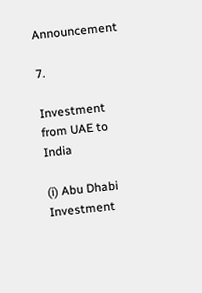Announcement

7.

Investment from UAE to India

(i) Abu Dhabi Investment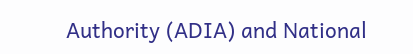Authority (ADIA) and National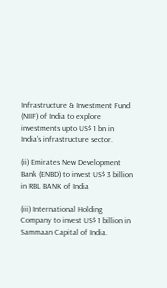Infrastructure & Investment Fund (NIIF) of India to explore investments upto US$ 1 bn in India’s infrastructure sector.

(ii) Emirates New Development Bank (ENBD) to invest US$ 3 billion in RBL BANK of India

(iii) International Holding Company to invest US$ 1 billion in Sammaan Capital of India.